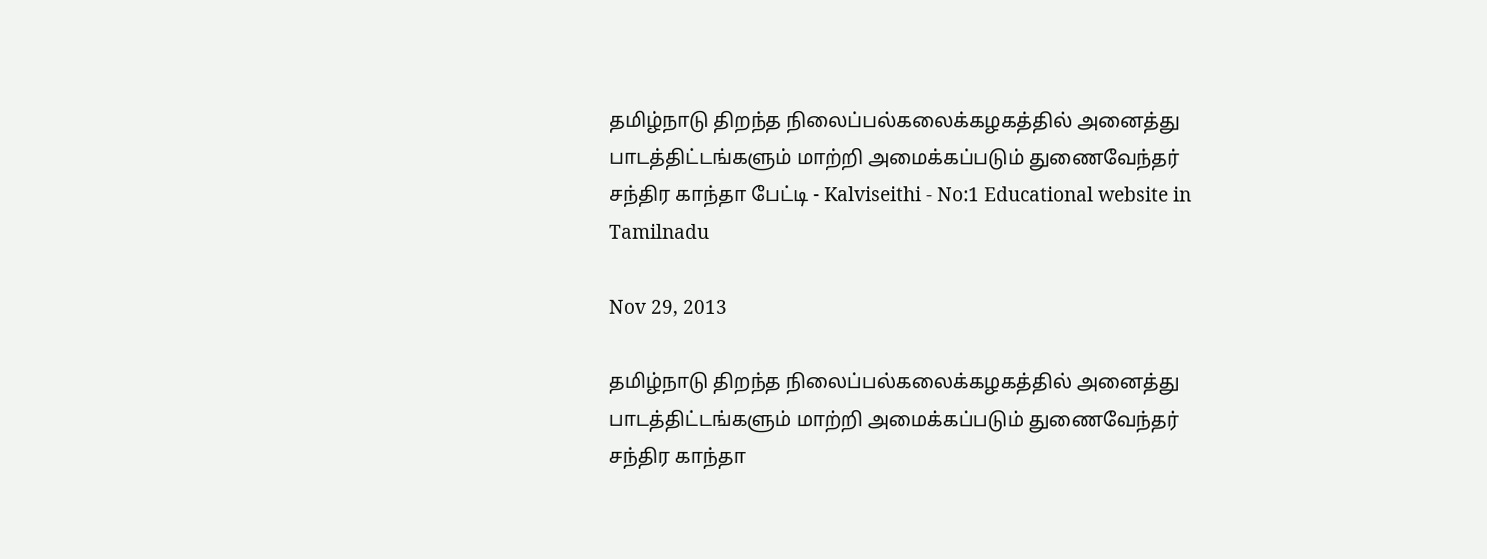தமிழ்நாடு திறந்த நிலைப்பல்கலைக்கழகத்தில் அனைத்து பாடத்திட்டங்களும் மாற்றி அமைக்கப்படும் துணைவேந்தர் சந்திர காந்தா பேட்டி - Kalviseithi - No:1 Educational website in Tamilnadu

Nov 29, 2013

தமிழ்நாடு திறந்த நிலைப்பல்கலைக்கழகத்தில் அனைத்து பாடத்திட்டங்களும் மாற்றி அமைக்கப்படும் துணைவேந்தர் சந்திர காந்தா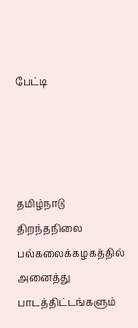பேட்டி




தமிழ்நாடு திறந்தநிலை பல்கலைக்கழகத்தில் அனைத்து பாடத்திட்டங்களும்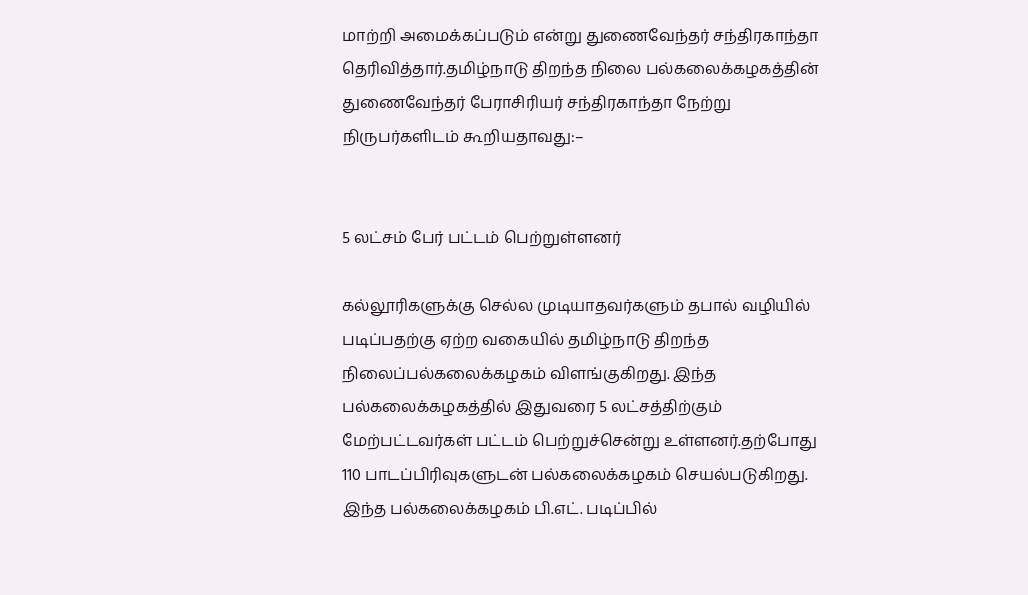மாற்றி அமைக்கப்படும் என்று துணைவேந்தர் சந்திரகாந்தா தெரிவித்தார்.தமிழ்நாடு திறந்த நிலை பல்கலைக்கழகத்தின் துணைவேந்தர் பேராசிரியர் சந்திரகாந்தா நேற்று நிருபர்களிடம் கூறியதாவது:–


5 லட்சம் பேர் பட்டம் பெற்றுள்ளனர்

கல்லூரிகளுக்கு செல்ல முடியாதவர்களும் தபால் வழியில் படிப்பதற்கு ஏற்ற வகையில் தமிழ்நாடு திறந்த நிலைப்பல்கலைக்கழகம் விளங்குகிறது. இந்த பல்கலைக்கழகத்தில் இதுவரை 5 லட்சத்திற்கும் மேற்பட்டவர்கள் பட்டம் பெற்றுச்சென்று உள்ளனர்.தற்போது 110 பாடப்பிரிவுகளுடன் பல்கலைக்கழகம் செயல்படுகிறது. இந்த பல்கலைக்கழகம் பி.எட். படிப்பில்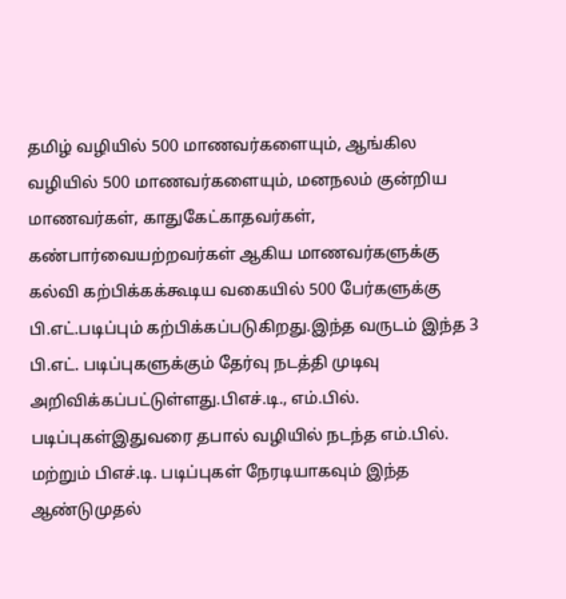தமிழ் வழியில் 500 மாணவர்களையும், ஆங்கில வழியில் 500 மாணவர்களையும், மனநலம் குன்றிய மாணவர்கள், காதுகேட்காதவர்கள், கண்பார்வையற்றவர்கள் ஆகிய மாணவர்களுக்கு கல்வி கற்பிக்கக்கூடிய வகையில் 500 பேர்களுக்கு பி.எட்.படிப்பும் கற்பிக்கப்படுகிறது.இந்த வருடம் இந்த 3 பி.எட். படிப்புகளுக்கும் தேர்வு நடத்தி முடிவு அறிவிக்கப்பட்டுள்ளது.பிஎச்.டி., எம்.பில். படிப்புகள்இதுவரை தபால் வழியில் நடந்த எம்.பில். மற்றும் பிஎச்.டி. படிப்புகள் நேரடியாகவும் இந்த ஆண்டுமுதல்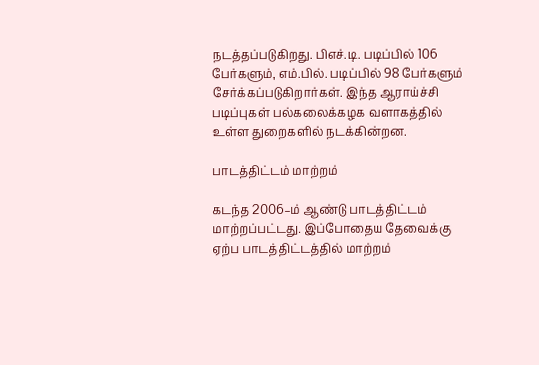நடத்தப்படுகிறது. பிஎச்.டி. படிப்பில் 106 பேர்களும், எம்.பில். படிப்பில் 98 பேர்களும் சேர்க்கப்படுகிறார்கள். இந்த ஆராய்ச்சி படிப்புகள் பல்கலைக்கழக வளாகத்தில் உள்ள துறைகளில் நடக்கின்றன.

பாடத்திட்டம் மாற்றம்

கடந்த 2006–ம் ஆண்டு பாடத்திட்டம் மாற்றப்பட்டது. இப்போதைய தேவைக்கு ஏற்ப பாடத்திட்டத்தில் மாற்றம்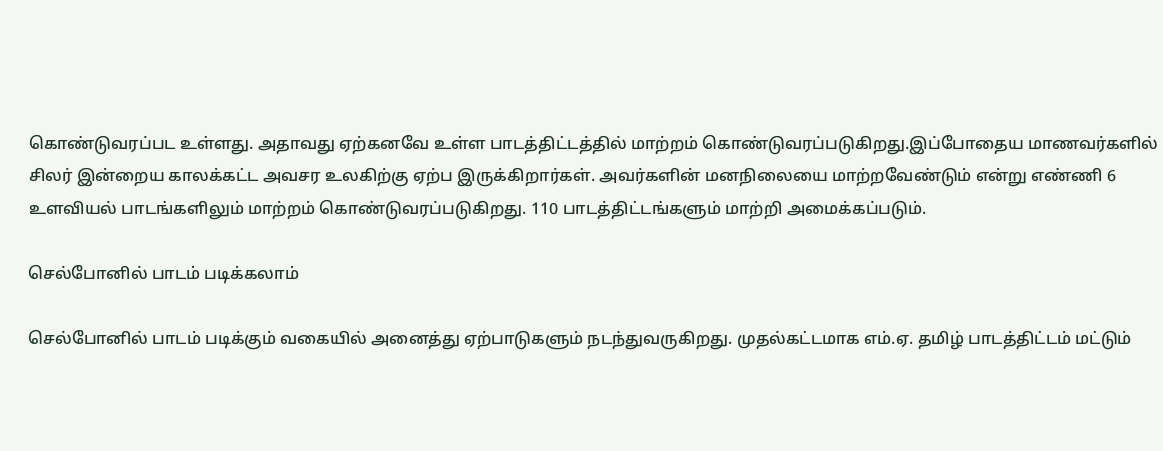கொண்டுவரப்பட உள்ளது. அதாவது ஏற்கனவே உள்ள பாடத்திட்டத்தில் மாற்றம் கொண்டுவரப்படுகிறது.இப்போதைய மாணவர்களில் சிலர் இன்றைய காலக்கட்ட அவசர உலகிற்கு ஏற்ப இருக்கிறார்கள். அவர்களின் மனநிலையை மாற்றவேண்டும் என்று எண்ணி 6 உளவியல் பாடங்களிலும் மாற்றம் கொண்டுவரப்படுகிறது. 110 பாடத்திட்டங்களும் மாற்றி அமைக்கப்படும்.

செல்போனில் பாடம் படிக்கலாம்

செல்போனில் பாடம் படிக்கும் வகையில் அனைத்து ஏற்பாடுகளும் நடந்துவருகிறது. முதல்கட்டமாக எம்.ஏ. தமிழ் பாடத்திட்டம் மட்டும்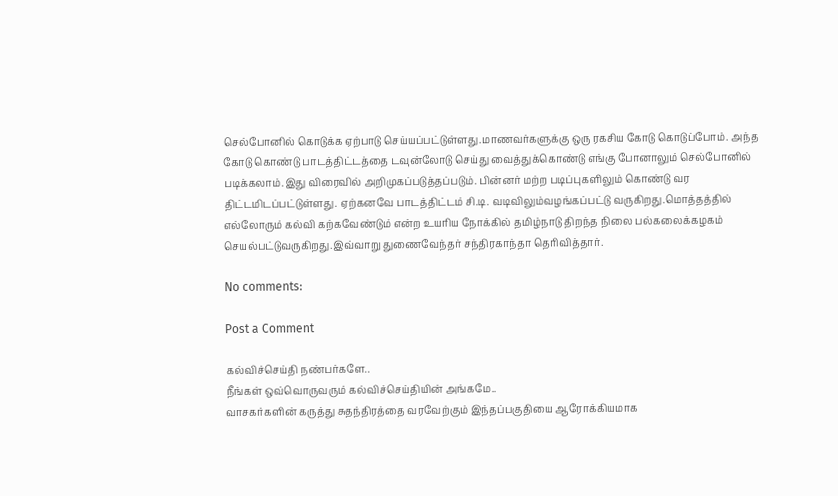செல்போனில் கொடுக்க ஏற்பாடு செய்யப்பட்டுள்ளது.மாணவர்களுக்கு ஒரு ரகசிய கோடு கொடுப்போம். அந்த கோடு கொண்டு பாடத்திட்டத்தை டவுன்லோடு செய்து வைத்துக்கொண்டு எங்கு போனாலும் செல்போனில் படிக்கலாம்.இது விரைவில் அறிமுகப்படுத்தப்படும். பின்னர் மற்ற படிப்புகளிலும் கொண்டு வர திட்டமிடப்பட்டுள்ளது. ஏற்கனவே பாடத்திட்டம் சி.டி. வடிவிலும்வழங்கப்பட்டு வருகிறது.மொத்தத்தில் எல்லோரும் கல்வி கற்கவேண்டும் என்ற உயரிய நோக்கில் தமிழ்நாடு திறந்த நிலை பல்கலைக்கழகம் செயல்பட்டுவருகிறது.இவ்வாறு துணைவேந்தர் சந்திரகாந்தா தெரிவித்தார்.

No comments:

Post a Comment

கல்விச்செய்தி நண்பர்களே..
நீங்கள் ஒவ்வொருவரும் கல்விச்செய்தியின் அங்கமே..
வாசகர்களின் கருத்து சுதந்திரத்தை வரவேற்கும் இந்தப்பகுதியை ஆரோக்கியமாக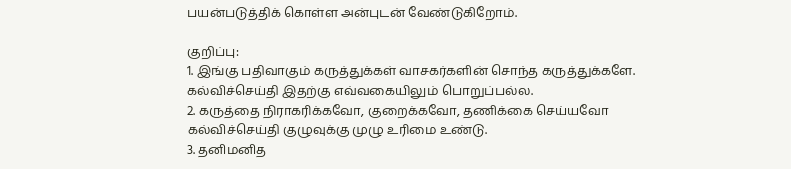பயன்படுத்திக் கொள்ள அன்புடன் வேண்டுகிறோம்.

குறிப்பு:
1. இங்கு பதிவாகும் கருத்துக்கள் வாசகர்களின் சொந்த கருத்துக்களே. கல்விச்செய்தி இதற்கு எவ்வகையிலும் பொறுப்பல்ல.
2. கருத்தை நிராகரிக்கவோ, குறைக்கவோ, தணிக்கை செய்யவோ கல்விச்செய்தி குழுவுக்கு முழு உரிமை உண்டு.
3. தனிமனித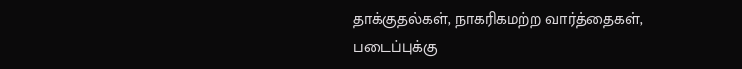தாக்குதல்கள், நாகரிகமற்ற வார்த்தைகள், படைப்புக்கு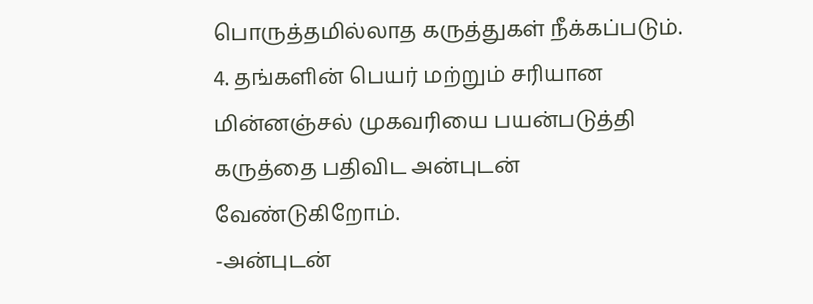பொருத்தமில்லாத கருத்துகள் நீக்கப்படும்.
4. தங்களின் பெயர் மற்றும் சரியான மின்னஞ்சல் முகவரியை பயன்படுத்தி கருத்தை பதிவிட அன்புடன் வேண்டுகிறோம்.
-அன்புடன்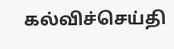கல்விச்செய்தி